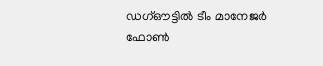ഡഗ്ഔട്ടിൽ ടീം മാനേജർ ഫോൺ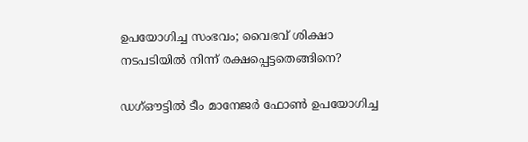ഉപയോഗിച്ച സംഭവം; വൈഭവ് ശിക്ഷാ നടപടിയിൽ നിന്ന് രക്ഷപ്പെട്ടതെങ്ങിനെ?

ഡഗ്ഔട്ടിൽ ടീം മാനേജർ ഫോൺ ഉപയോഗിച്ച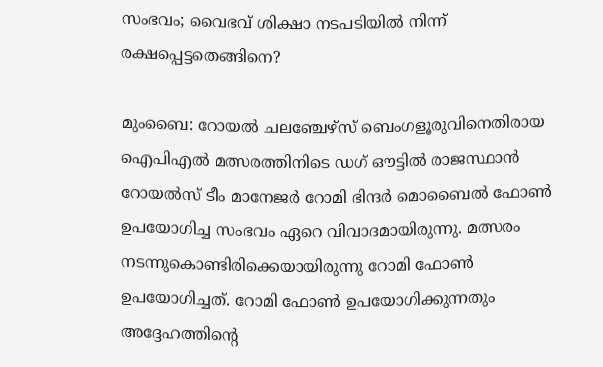സംഭവം; വൈഭവ് ശിക്ഷാ നടപടിയിൽ നിന്ന് രക്ഷപ്പെട്ടതെങ്ങിനെ?

മുംബൈ: റോയൽ ചലഞ്ചേഴ്‌സ് ബെംഗളൂരുവിനെതിരായ ഐപിഎൽ മത്സരത്തിനിടെ ഡഗ് ഔട്ടിൽ രാജസ്ഥാൻ റോയൽസ് ടീം മാനേജർ റോമി ഭിന്ദർ മൊബൈൽ ഫോൺ ഉപയോഗിച്ച സംഭവം ഏറെ വിവാദമായിരുന്നു. മത്സരം നടന്നുകൊണ്ടിരിക്കെയായിരുന്നു റോമി ഫോൺ ഉപയോഗിച്ചത്. റോമി ഫോൺ ഉപയോഗിക്കുന്നതും അദ്ദേഹത്തിന്റെ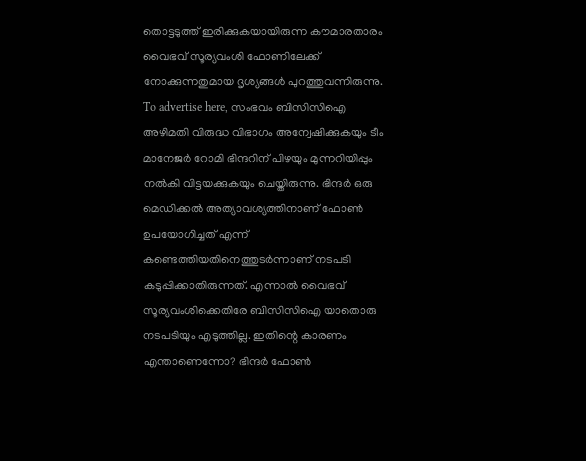തൊട്ടടുത്ത് ഇരിക്കുകയായിരുന്ന കൗമാരതാരം വൈഭവ് സൂര്യവംശി ഫോണിലേക്ക് നോക്കുന്നതുമായ ദൃശ്യങ്ങൾ പുറത്തുവന്നിരുന്നു. To advertise here, സംഭവം ബിസിസിഐ അഴിമതി വിരുദ്ധ വിഭാഗം അന്വേഷിക്കുകയും ടീം മാനേജർ റോമി ഭിന്ദറിന് പിഴയും മുന്നറിയിപ്പും നൽകി വിട്ടയക്കുകയും ചെയ്തിരുന്നു. ഭിന്ദർ ഒരു മെഡിക്കൽ അത്യാവശ്യത്തിനാണ് ഫോൺ ഉപയോഗിച്ചത് എന്ന് കണ്ടെത്തിയതിനെത്തുടർന്നാണ് നടപടി കടുപ്പിക്കാതിരുന്നത്. എന്നാൽ വൈഭവ് സൂര്യവംശിക്കെതിരേ ബിസിസിഐ യാതൊരു നടപടിയും എടുത്തില്ല. ഇതിന്റെ കാരണം എന്താണെന്നോ? ഭിന്ദർ ഫോൺ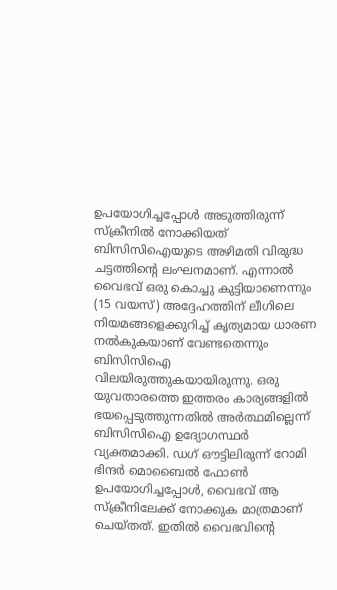ഉപയോഗിച്ചപ്പോൾ അടുത്തിരുന്ന് സ്‌ക്രീനിൽ നോക്കിയത് ബിസിസിഐയുടെ അഴിമതി വിരുദ്ധ ചട്ടത്തിന്റെ ലംഘനമാണ്. എന്നാൽ വൈഭവ് ഒരു കൊച്ചു കുട്ടിയാണെന്നും (15 വയസ്) അദ്ദേഹത്തിന് ലീഗിലെ നിയമങ്ങളെക്കുറിച്ച് കൃത്യമായ ധാരണ നൽകുകയാണ് വേണ്ടതെന്നും ബിസിസിഐ വിലയിരുത്തുകയായിരുന്നു. ഒരു യുവതാരത്തെ ഇത്തരം കാര്യങ്ങളിൽ ഭയപ്പെടുത്തുന്നതിൽ അർത്ഥമില്ലെന്ന് ബിസിസിഐ ഉദ്യോഗസ്ഥർ വ്യക്തമാക്കി. ഡഗ് ഔട്ടിലിരുന്ന് റോമി ഭിന്ദർ മൊബൈൽ ഫോൺ ഉപയോഗിച്ചപ്പോൾ, വൈഭവ് ആ സ്‌ക്രീനിലേക്ക് നോക്കുക മാത്രമാണ് ചെയ്തത്. ഇതിൽ വൈഭവിന്റെ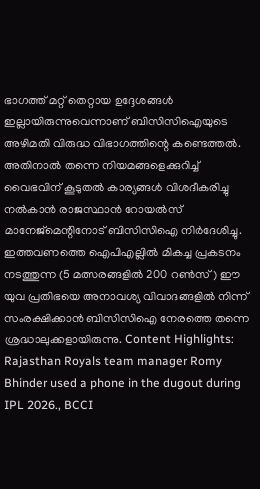ഭാഗത്ത് മറ്റ് തെറ്റായ ഉദ്ദേശങ്ങൾ ഇല്ലായിരുന്നുവെന്നാണ് ബിസിസിഐയുടെ അഴിമതി വിരുദ്ധ വിഭാഗത്തിന്റെ കണ്ടെത്തൽ. അതിനാൽ തന്നെ നിയമങ്ങളെക്കുറിച്ച് വൈഭവിന് കൂടുതൽ കാര്യങ്ങൾ വിശദീകരിച്ചു നൽകാൻ രാജസ്ഥാൻ റോയൽസ് മാനേജ്മെന്റിനോട് ബിസിസിഐ നിർദേശിച്ചു. ഇത്തവണത്തെ ഐപിഎല്ലിൽ മികച്ച പ്രകടനം നടത്തുന്ന (5 മത്സരങ്ങളിൽ 200 റൺസ്) ഈ യുവ പ്രതിഭയെ അനാവശ്യ വിവാദങ്ങളിൽ നിന്ന് സംരക്ഷിക്കാൻ ബിസിസിഐ നേരത്തെ തന്നെ ശ്രദ്ധാലുക്കളായിരുന്നു. Content Highlights: Rajasthan Royals team manager Romy Bhinder used a phone in the dugout during IPL 2026., BCCI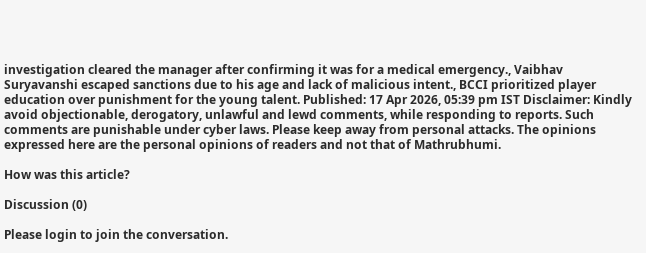investigation cleared the manager after confirming it was for a medical emergency., Vaibhav Suryavanshi escaped sanctions due to his age and lack of malicious intent., BCCI prioritized player education over punishment for the young talent. Published: 17 Apr 2026, 05:39 pm IST Disclaimer: Kindly avoid objectionable, derogatory, unlawful and lewd comments, while responding to reports. Such comments are punishable under cyber laws. Please keep away from personal attacks. The opinions expressed here are the personal opinions of readers and not that of Mathrubhumi.

How was this article?

Discussion (0)

Please login to join the conversation.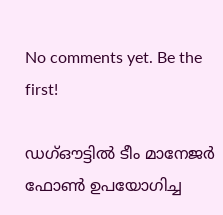No comments yet. Be the first!

ഡഗ്ഔട്ടിൽ ടീം മാനേജർ ഫോൺ ഉപയോഗിച്ച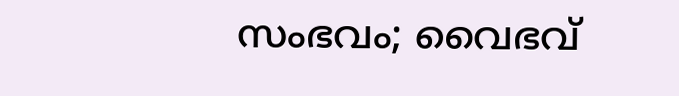സംഭവം; വൈഭവ്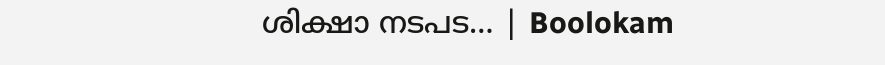ശിക്ഷാ നടപട… | Boolokam